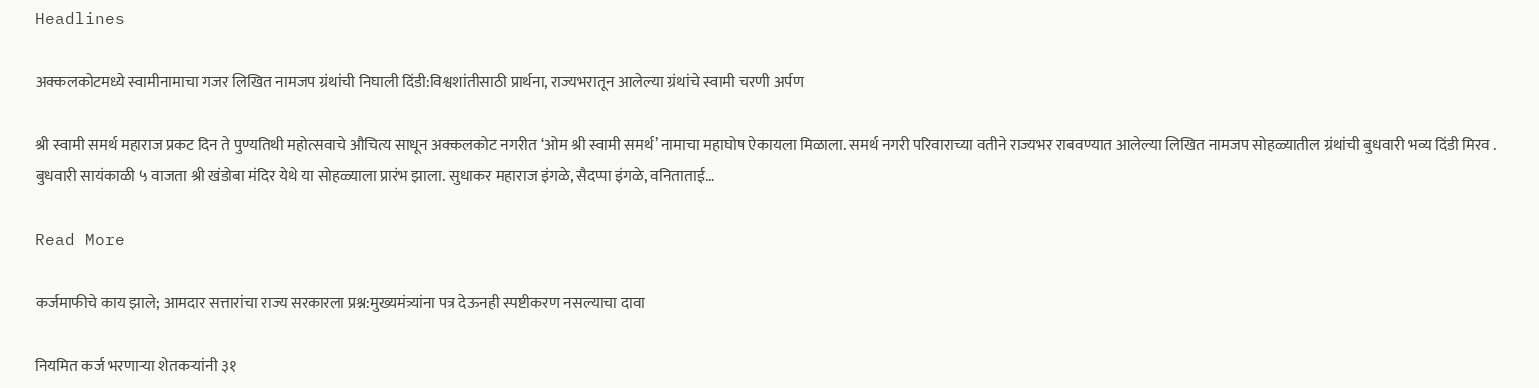Headlines

अक्कलकोटमध्ये स्वामीनामाचा गजर लिखित नामजप ग्रंथांची निघाली दिंडी:विश्वशांतीसाठी प्रार्थना, राज्यभरातून आलेल्या ग्रंथांचे स्वामी चरणी अर्पण

श्री स्वामी समर्थ महाराज प्रकट दिन ते पुण्यतिथी महोत्सवाचे औचित्य साधून अक्कलकोट नगरीत ‘ओम श्री स्वामी समर्थ’ नामाचा महाघोष ऐकायला मिळाला. समर्थ नगरी परिवाराच्या वतीने राज्यभर राबवण्यात आलेल्या लिखित नामजप सोहळ्यातील ग्रंथांची बुधवारी भव्य दिंडी मिरव . बुधवारी सायंकाळी ५ वाजता श्री खंडोबा मंदिर येथे या सोहळ्याला प्रारंभ झाला. सुधाकर महाराज इंगळे, सैदप्पा इंगळे, वनिताताई…

Read More

कर्जमाफीचे काय झाले; आमदार सत्तारांचा राज्य सरकारला प्रश्न:मुख्यमंत्र्यांना पत्र देऊनही स्पष्टीकरण नसल्याचा दावा

नियमित कर्ज भरणाऱ्या शेतकऱ्यांनी ३१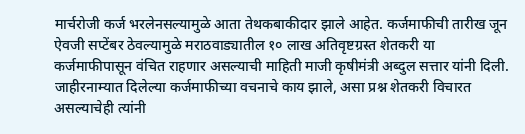मार्चरोजी कर्ज भरलेनसल्यामुळे आता तेथकबाकीदार झाले आहेत. कर्जमाफीची तारीख जून ऐवजी सप्टेंबर ठेवल्यामुळे मराठवाड्यातील १० लाख अतिवृष्टग्रस्त शेतकरी या कर्जमाफीपासून वंचित राहणार असल्याची माहिती माजी कृषीमंत्री अब्दुल सत्तार यांनी दिली. जाहीरनाम्यात दिलेल्या कर्जमाफीच्या वचनाचे काय झाले, असा प्रश्न शेतकरी विचारत असल्याचेही त्यांनी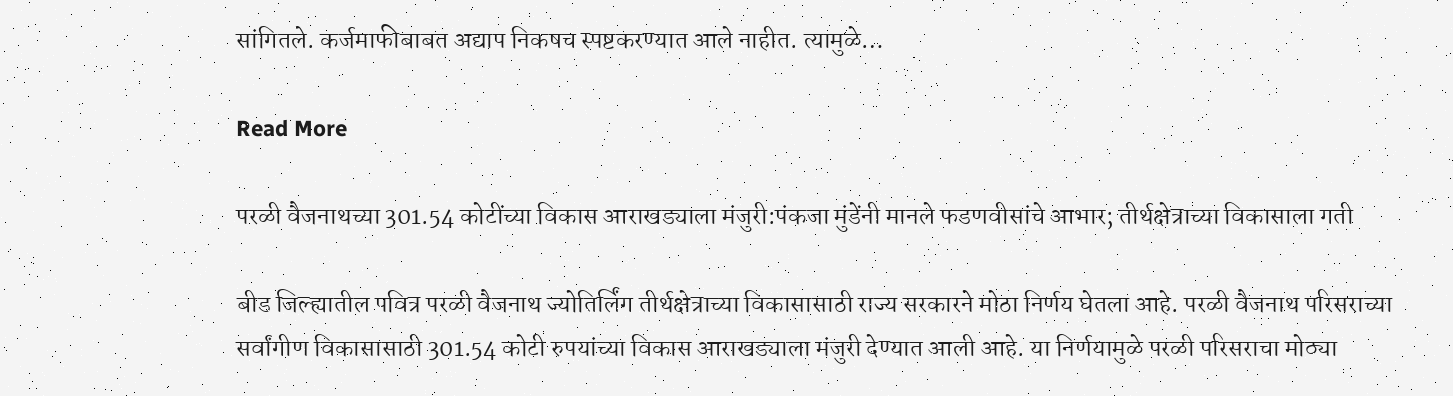सांगितले. कर्जमाफीबाबत अद्याप निकषच स्पष्टकरण्यात आले नाहीत. त्यामुळे…

Read More

परळी वैजनाथच्या 301.54 कोटींच्या विकास आराखड्याला मंजुरी:पंकजा मुंडेंनी मानले फडणवीसांचे आभार; तीर्थक्षेत्राच्या विकासाला गती

बीड जिल्ह्यातील पवित्र परळी वैजनाथ ज्योतिर्लिंग तीर्थक्षेत्राच्या विकासासाठी राज्य सरकारने मोठा निर्णय घेतला आहे. परळी वैजनाथ परिसराच्या सर्वांगीण विकासासाठी 301.54 कोटी रुपयांच्या विकास आराखड्याला मंजुरी देण्यात आली आहे. या निर्णयामुळे परळी परिसराचा मोठ्या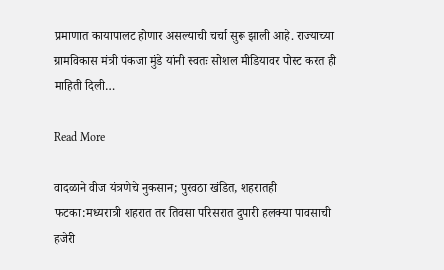प्रमाणात कायापालट होणार असल्याची चर्चा सुरू झाली आहे. राज्याच्या ग्रामविकास मंत्री पंकजा मुंडे यांनी स्वतः सोशल मीडियावर पोस्ट करत ही माहिती दिली…

Read More

वादळाने वीज यंत्रणेचे नुकसान; पुरवठा खंडित, शहरातही फटका:मध्यरात्री शहरात तर तिवसा परिसरात दुपारी हलक्या पावसाची हजेरी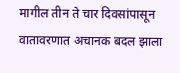मागील तीन ते चार दिवसांपासून वातावरणात अचानक बदल झाला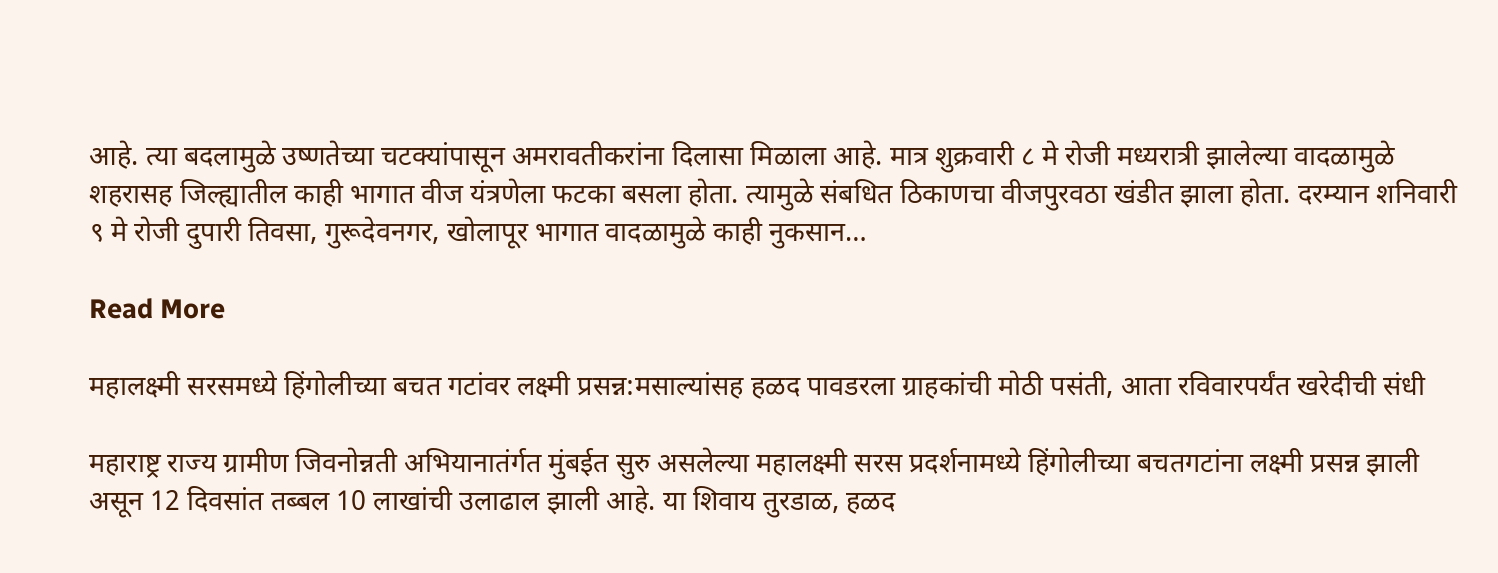आहे. त्या बदलामुळे उष्णतेच्या चटक्यांपासून अमरावतीकरांना दिलासा मिळाला आहे. मात्र शुक्रवारी ८ मे रोजी मध्यरात्री झालेल्या वादळामुळे शहरासह जिल्ह्यातील काही भागात वीज यंत्रणेला फटका बसला होता. त्यामुळे संबधित ठिकाणचा वीजपुरवठा खंडीत झाला होता. दरम्यान शनिवारी ९ मे रोजी दुपारी तिवसा, गुरूदेवनगर, खोलापूर भागात वादळामुळे काही नुकसान…

Read More

महालक्ष्मी सरसमध्ये हिंगोलीच्या बचत गटांवर लक्ष्मी प्रसन्न:मसाल्यांसह हळद पावडरला ग्राहकांची मोठी पसंती, आता रविवारपर्यंत खरेदीची संधी

महाराष्ट्र राज्य ग्रामीण जिवनोन्नती अभियानातंर्गत मुंबईत सुरु असलेल्या महालक्ष्मी सरस प्रदर्शनामध्ये हिंगोलीच्या बचतगटांना लक्ष्मी प्रसन्न झाली असून 12 दिवसांत तब्बल 10 लाखांची उलाढाल झाली आहे. या शिवाय तुरडाळ, हळद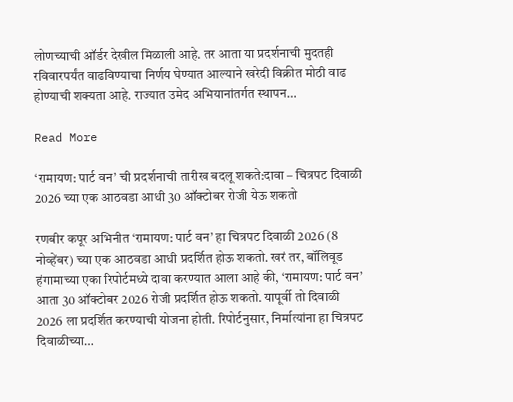लोणच्याची ऑर्डर देखील मिळाली आहे. तर आता या प्रदर्शनाची मुदतही रविवारपर्यंत वाढविण्याचा निर्णय घेण्यात आल्याने खरेदी विक्रीत मोठी वाढ होण्याची शक्यता आहे. राज्यात उमेद अभियानांतर्गत स्थापन…

Read More

‘रामायण: पार्ट वन’ ची प्रदर्शनाची तारीख बदलू शकते:दावा – चित्रपट दिवाळी 2026 च्या एक आठवडा आधी 30 ऑक्टोबर रोजी येऊ शकतो

रणबीर कपूर अभिनीत ‘रामायण: पार्ट वन’ हा चित्रपट दिवाळी 2026 (8 नोव्हेंबर) च्या एक आठवडा आधी प्रदर्शित होऊ शकतो. खरं तर, बॉलिवूड हंगामाच्या एका रिपोर्टमध्ये दावा करण्यात आला आहे की, ‘रामायण: पार्ट वन’ आता 30 ऑक्टोबर 2026 रोजी प्रदर्शित होऊ शकतो. यापूर्वी तो दिवाळी 2026 ला प्रदर्शित करण्याची योजना होती. रिपोर्टनुसार, निर्मात्यांना हा चित्रपट दिवाळीच्या…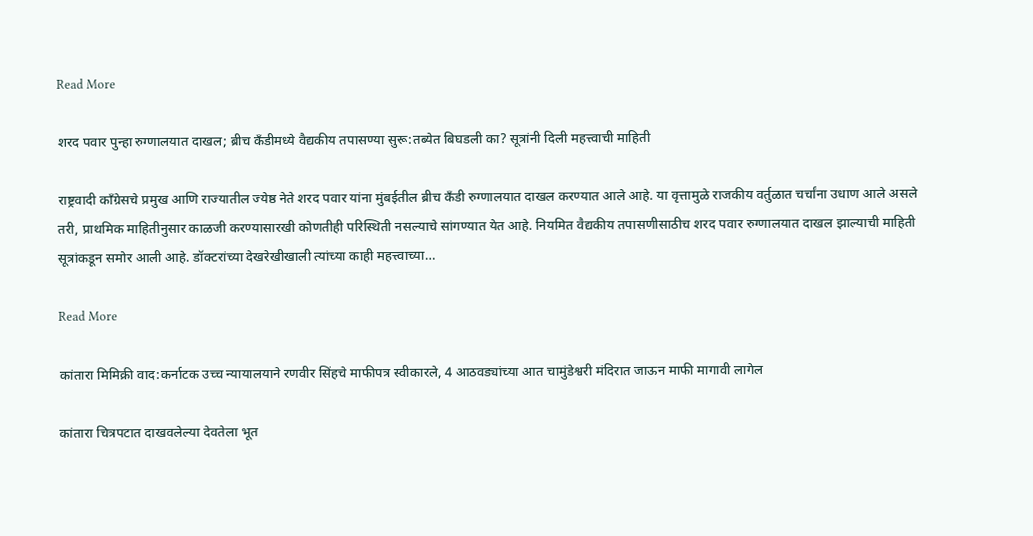Read More

शरद पवार पुन्हा रुग्णालयात दाखल; ब्रीच कँडीमध्ये वैद्यकीय तपासण्या सुरू:तब्येत बिघडली का? सूत्रांनी दिली महत्त्वाची माहिती

राष्ट्रवादी काँग्रेसचे प्रमुख आणि राज्यातील ज्येष्ठ नेते शरद पवार यांना मुंबईतील ब्रीच कँडी रुग्णालयात दाखल करण्यात आले आहे. या वृत्तामुळे राजकीय वर्तुळात चर्चांना उधाण आले असले तरी, प्राथमिक माहितीनुसार काळजी करण्यासारखी कोणतीही परिस्थिती नसल्याचे सांगण्यात येत आहे. नियमित वैद्यकीय तपासणीसाठीच शरद पवार रुग्णालयात दाखल झाल्याची माहिती सूत्रांकडून समोर आली आहे. डॉक्टरांच्या देखरेखीखाली त्यांच्या काही महत्त्वाच्या…

Read More

कांतारा मिमिक्री वाद:कर्नाटक उच्च न्यायालयाने रणवीर सिंहचे माफीपत्र स्वीकारले, 4 आठवड्यांच्या आत चामुंडेश्वरी मंदिरात जाऊन माफी मागावी लागेल

कांतारा चित्रपटात दाखवलेल्या देवतेला भूत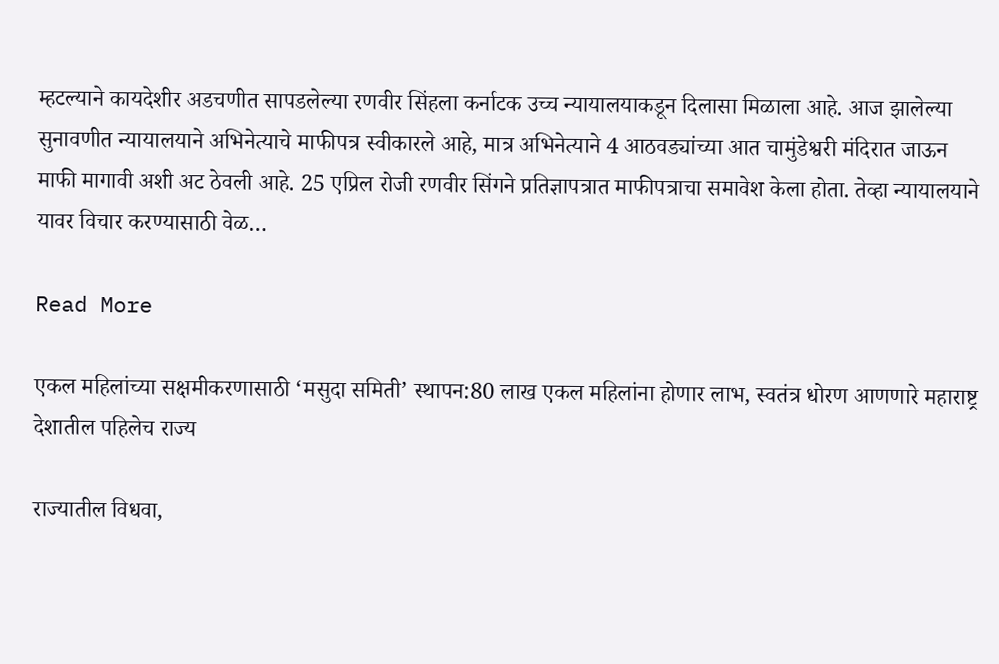म्हटल्याने कायदेशीर अडचणीत सापडलेल्या रणवीर सिंहला कर्नाटक उच्च न्यायालयाकडून दिलासा मिळाला आहे. आज झालेल्या सुनावणीत न्यायालयाने अभिनेत्याचे माफीपत्र स्वीकारले आहे, मात्र अभिनेत्याने 4 आठवड्यांच्या आत चामुंडेश्वरी मंदिरात जाऊन माफी मागावी अशी अट ठेवली आहे. 25 एप्रिल रोजी रणवीर सिंगने प्रतिज्ञापत्रात माफीपत्राचा समावेश केला होता. तेव्हा न्यायालयाने यावर विचार करण्यासाठी वेळ…

Read More

एकल महिलांच्या सक्षमीकरणासाठी ‘मसुदा समिती’ स्थापन:80 लाख एकल महिलांना होणार लाभ, स्वतंत्र धोरण आणणारे महाराष्ट्र देशातील पहिलेच राज्य

राज्यातील विधवा,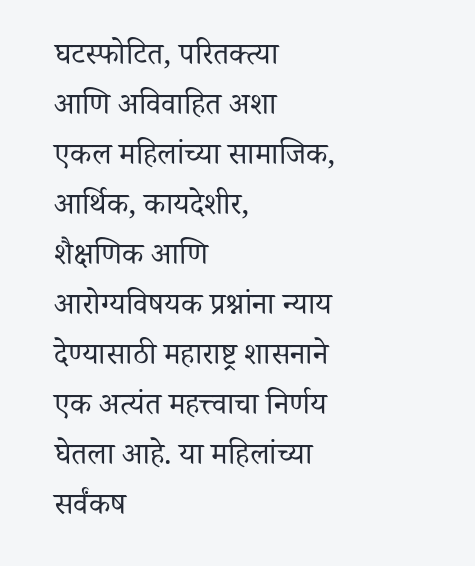घटस्फोटित, परितक्त्या आणि अविवाहित अशा एकल महिलांच्या सामाजिक, आर्थिक, कायदेशीर, शैक्षणिक आणि आरोग्यविषयक प्रश्नांना न्याय देण्यासाठी महाराष्ट्र शासनाने एक अत्यंत महत्त्वाचा निर्णय घेतला आहे. या महिलांच्या सर्वंकष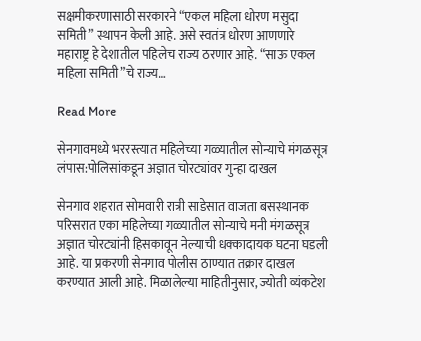सक्षमीकरणासाठी सरकारने “एकल महिला धोरण मसुदा समिती” स्थापन केली आहे. असे स्वतंत्र धोरण आणणारे महाराष्ट्र हे देशातील पहिलेच राज्य ठरणार आहे. “साऊ एकल महिला समिती”चे राज्य…

Read More

सेनगावमध्ये भररस्त्यात महिलेच्या गळ्यातील सोन्याचे मंगळसूत्र लंपास:पोलिसांकडून अज्ञात चोरट्यांवर गुन्हा दाखल

सेनगाव शहरात सोमवारी रात्री साडेसात वाजता बसस्थानक परिसरात एका महिलेच्या गळ्यातील सोन्याचे मनी मंगळसूत्र अज्ञात चोरट्यांनी हिसकावून नेल्याची धक्कादायक घटना घडली आहे. या प्रकरणी सेनगाव पोलीस ठाण्यात तक्रार दाखल करण्यात आली आहे. मिळालेल्या माहितीनुसार, ज्योती व्यंकटेश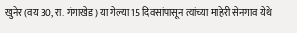खुनेर (वय 30, रा. गंगाखेड) या गेल्या 15 दिवसांपासून त्यांच्या माहेरी सेनगाव येथे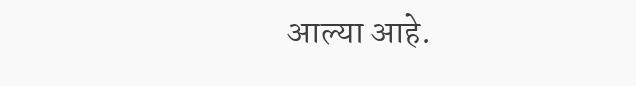आल्या आहे.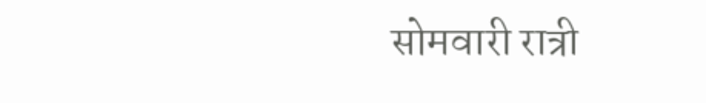सोमवारी रात्री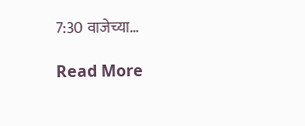7:30 वाजेच्या…

Read More